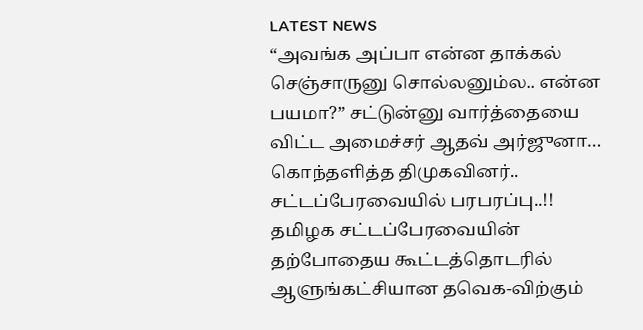LATEST NEWS
“அவங்க அப்பா என்ன தாக்கல் செஞ்சாருனு சொல்லனும்ல.. என்ன பயமா?” சட்டுன்னு வார்த்தையை விட்ட அமைச்சர் ஆதவ் அர்ஜுனா… கொந்தளித்த திமுகவினர்.. சட்டப்பேரவையில் பரபரப்பு..!!
தமிழக சட்டப்பேரவையின் தற்போதைய கூட்டத்தொடரில் ஆளுங்கட்சியான தவெக-விற்கும்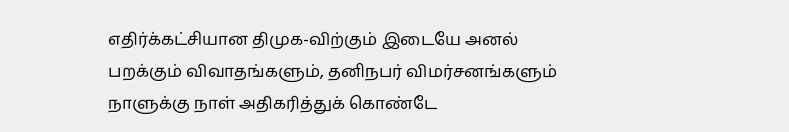எதிர்க்கட்சியான திமுக-விற்கும் இடையே அனல் பறக்கும் விவாதங்களும், தனிநபர் விமர்சனங்களும் நாளுக்கு நாள் அதிகரித்துக் கொண்டே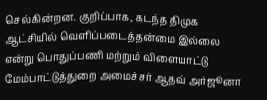செல்கின்றன. குறிப்பாக, கடந்த திமுக ஆட்சியில் வெளிப்படைத்தன்மை இல்லை என்று பொதுப்பணி மற்றும் விளையாட்டு மேம்பாட்டுத்துறை அமைச்சர் ஆதவ் அர்ஜூனா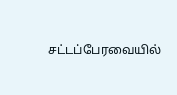சட்டப்பேரவையில்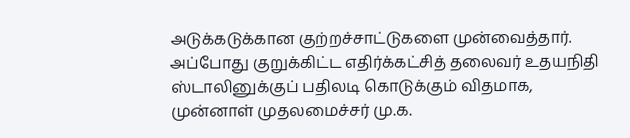அடுக்கடுக்கான குற்றச்சாட்டுகளை முன்வைத்தார். அப்போது குறுக்கிட்ட எதிர்க்கட்சித் தலைவர் உதயநிதி ஸ்டாலினுக்குப் பதிலடி கொடுக்கும் விதமாக, முன்னாள் முதலமைச்சர் மு.க.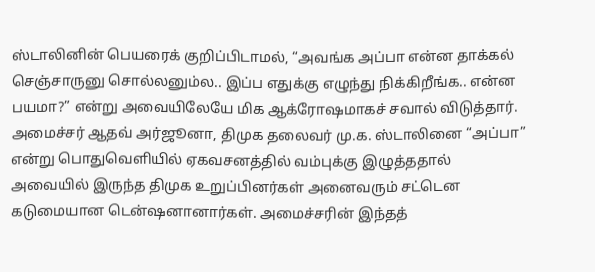ஸ்டாலினின் பெயரைக் குறிப்பிடாமல், “அவங்க அப்பா என்ன தாக்கல் செஞ்சாருனு சொல்லனும்ல.. இப்ப எதுக்கு எழுந்து நிக்கிறீங்க.. என்ன பயமா?” என்று அவையிலேயே மிக ஆக்ரோஷமாகச் சவால் விடுத்தார்.
அமைச்சர் ஆதவ் அர்ஜூனா, திமுக தலைவர் மு.க. ஸ்டாலினை “அப்பா” என்று பொதுவெளியில் ஏகவசனத்தில் வம்புக்கு இழுத்ததால் அவையில் இருந்த திமுக உறுப்பினர்கள் அனைவரும் சட்டென கடுமையான டென்ஷனானார்கள். அமைச்சரின் இந்தத்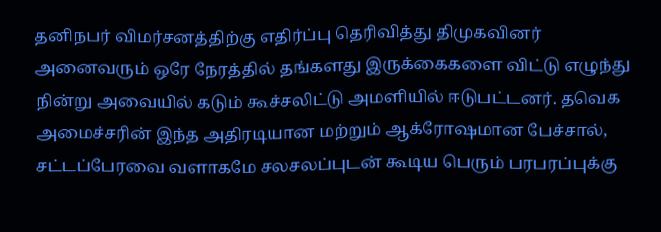தனிநபர் விமர்சனத்திற்கு எதிர்ப்பு தெரிவித்து திமுகவினர் அனைவரும் ஒரே நேரத்தில் தங்களது இருக்கைகளை விட்டு எழுந்து நின்று அவையில் கடும் கூச்சலிட்டு அமளியில் ஈடுபட்டனர். தவெக அமைச்சரின் இந்த அதிரடியான மற்றும் ஆக்ரோஷமான பேச்சால், சட்டப்பேரவை வளாகமே சலசலப்புடன் கூடிய பெரும் பரபரப்புக்கு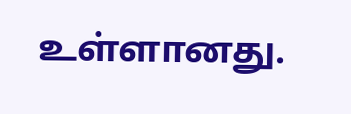உள்ளானது.